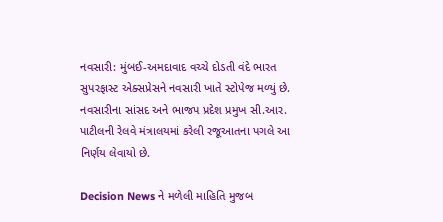નવસારી: મુંબઈ-અમદાવાદ વચ્ચે દોડતી વંદે ભારત સુપરફાસ્ટ એક્સપ્રેસને નવસારી ખાતે સ્ટોપેજ મળ્યું છે. નવસારીના સાંસદ અને ભાજપ પ્રદેશ પ્રમુખ સી.આર. પાટીલની રેલવે મંત્રાલયમાં કરેલી રજૂઆતના પગલે આ નિર્ણય લેવાયો છે.

Decision News ને મળેલી માહિતિ મુજબ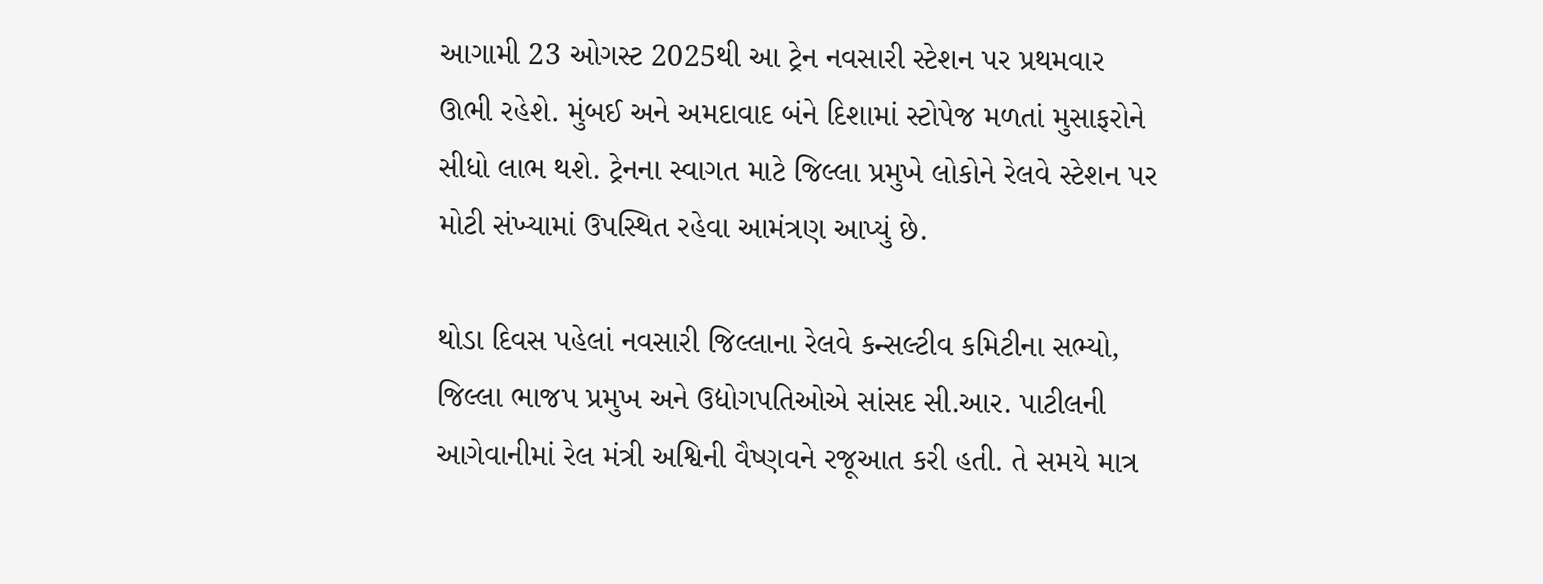આગામી 23 ઓગસ્ટ 2025થી આ ટ્રેન નવસારી સ્ટેશન પર પ્રથમવાર ઊભી રહેશે. મુંબઈ અને અમદાવાદ બંને દિશામાં સ્ટોપેજ મળતાં મુસાફરોને સીધો લાભ થશે. ટ્રેનના સ્વાગત માટે જિલ્લા પ્રમુખે લોકોને રેલવે સ્ટેશન પર મોટી સંખ્યામાં ઉપસ્થિત રહેવા આમંત્રણ આપ્યું છે.

થોડા દિવસ પહેલાં નવસારી જિલ્લાના રેલવે કન્સલ્ટીવ કમિટીના સભ્યો, જિલ્લા ભાજપ પ્રમુખ અને ઉદ્યોગપતિઓએ સાંસદ સી.આર. પાટીલની આગેવાનીમાં રેલ મંત્રી અશ્વિની વૈષ્ણવને રજૂઆત કરી હતી. તે સમયે માત્ર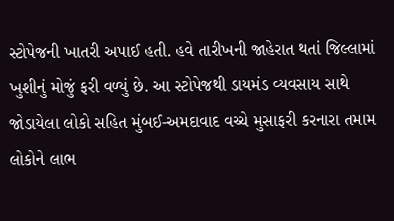સ્ટોપેજની ખાતરી અપાઈ હતી. હવે તારીખની જાહેરાત થતાં જિલ્લામાં ખુશીનું મોજું ફરી વળ્યું છે. આ સ્ટોપેજથી ડાયમંડ વ્યવસાય સાથે જોડાયેલા લોકો સહિત મુંબઈ-અમદાવાદ વચ્ચે મુસાફરી કરનારા તમામ લોકોને લાભ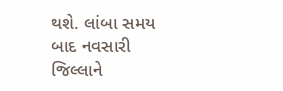થશે. લાંબા સમય બાદ નવસારી જિલ્લાને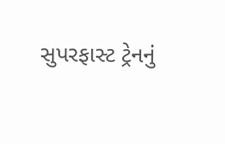સુપરફાસ્ટ ટ્રેનનું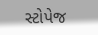સ્ટોપેજ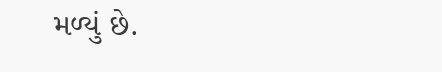મળ્યું છે.